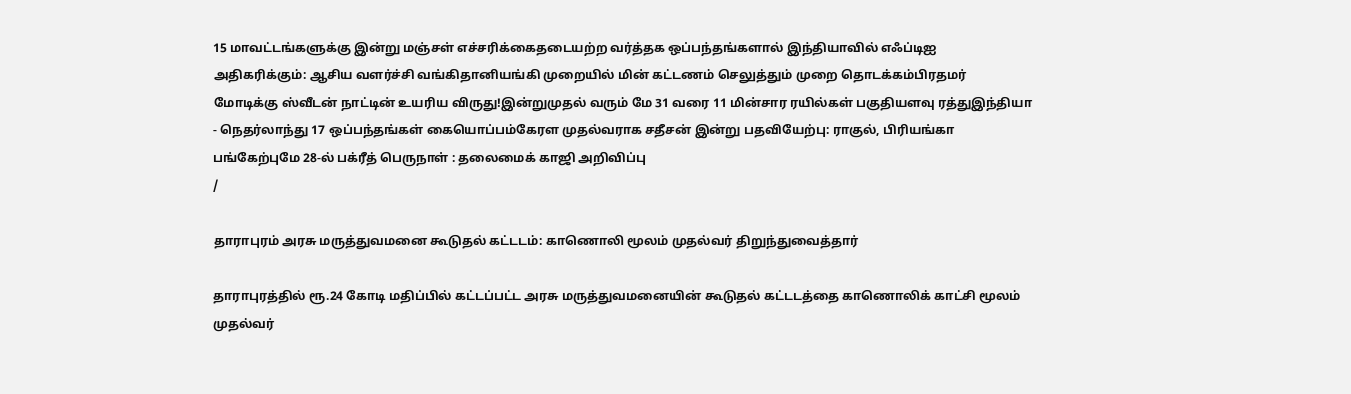15 மாவட்டங்களுக்கு இன்று மஞ்சள் எச்சரிக்கைதடையற்ற வர்த்தக ஒப்பந்தங்களால் இந்தியாவில் எஃப்டிஐ அதிகரிக்கும்: ஆசிய வளர்ச்சி வங்கிதானியங்கி முறையில் மின் கட்டணம் செலுத்தும் முறை தொடக்கம்பிரதமர் மோடிக்கு ஸ்வீடன் நாட்டின் உயரிய விருது!இன்றுமுதல் வரும் மே 31 வரை 11 மின்சார ரயில்கள் பகுதியளவு ரத்துஇந்தியா - நெதர்லாந்து 17 ஒப்பந்தங்கள் கையொப்பம்கேரள முதல்வராக சதீசன் இன்று பதவியேற்பு: ராகுல், பிரியங்கா பங்கேற்புமே 28-ல் பக்ரீத் பெருநாள் : தலைமைக் காஜி அறிவிப்பு
/

தாராபுரம் அரசு மருத்துவமனை கூடுதல் கட்டடம்: காணொலி மூலம் முதல்வர் திறுந்துவைத்தார்

தாராபுரத்தில் ரூ.24 கோடி மதிப்பில் கட்டப்பட்ட அரசு மருத்துவமனையின் கூடுதல் கட்டடத்தை காணொலிக் காட்சி மூலம் முதல்வர்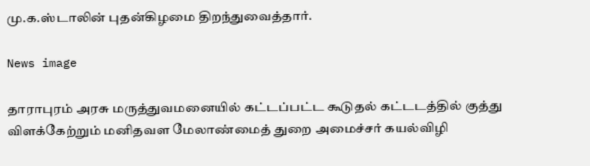மு.க.ஸ்டாலின் புதன்கிழமை திறந்துவைத்தார்.

News image

தாராபுரம் அரசு மருத்துவமனையில் கட்டப்பட்ட கூடுதல் கட்டடத்தில் குத்து விளக்கேற்றும் மனிதவள மேலாண்மைத் துறை அமைச்சர் கயல்விழி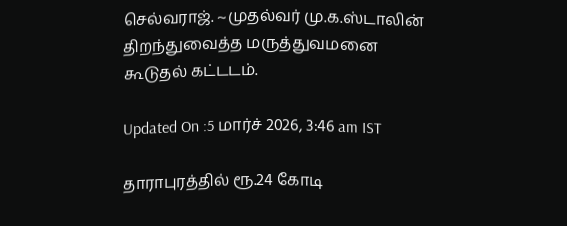செல்வராஜ். ~முதல்வர் மு.க.ஸ்டாலின் திறந்துவைத்த மருத்துவமனை கூடுதல் கட்டடம்.

Updated On :5 மார்ச் 2026, 3:46 am IST

தாராபுரத்தில் ரூ.24 கோடி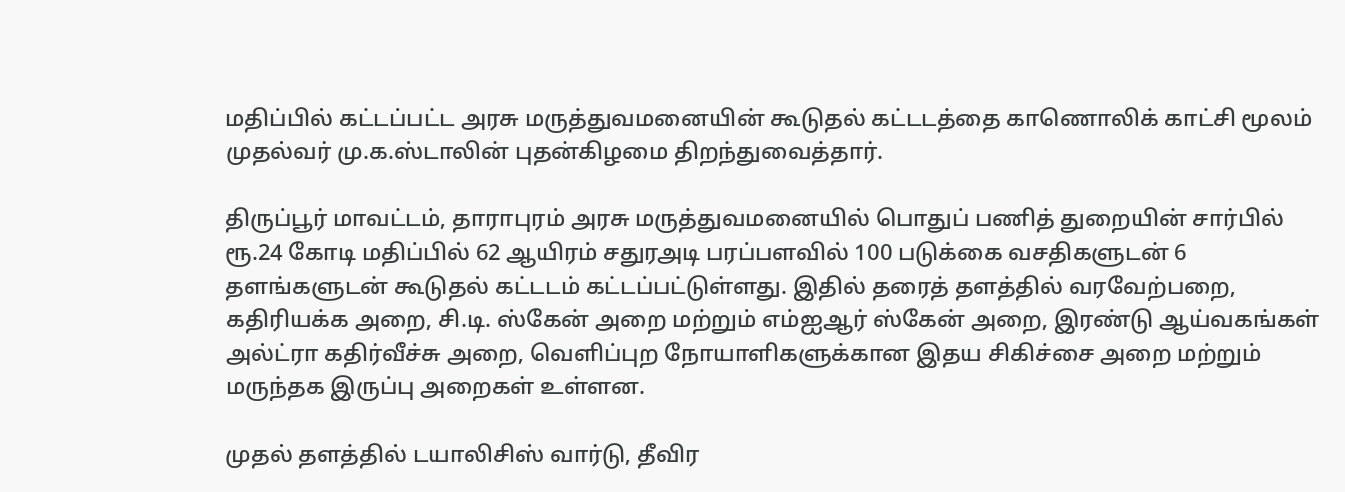மதிப்பில் கட்டப்பட்ட அரசு மருத்துவமனையின் கூடுதல் கட்டடத்தை காணொலிக் காட்சி மூலம் முதல்வர் மு.க.ஸ்டாலின் புதன்கிழமை திறந்துவைத்தார்.

திருப்பூர் மாவட்டம், தாராபுரம் அரசு மருத்துவமனையில் பொதுப் பணித் துறையின் சார்பில் ரூ.24 கோடி மதிப்பில் 62 ஆயிரம் சதுரஅடி பரப்பளவில் 100 படுக்கை வசதிகளுடன் 6 தளங்களுடன் கூடுதல் கட்டடம் கட்டப்பட்டுள்ளது. இதில் தரைத் தளத்தில் வரவேற்பறை, கதிரியக்க அறை, சி.டி. ஸ்கேன் அறை மற்றும் எம்ஐஆர் ஸ்கேன் அறை, இரண்டு ஆய்வகங்கள் அல்ட்ரா கதிர்வீச்சு அறை, வெளிப்புற நோயாளிகளுக்கான இதய சிகிச்சை அறை மற்றும் மருந்தக இருப்பு அறைகள் உள்ளன.

முதல் தளத்தில் டயாலிசிஸ் வார்டு, தீவிர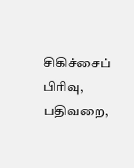சிகிச்சைப் பிரிவு, பதிவறை,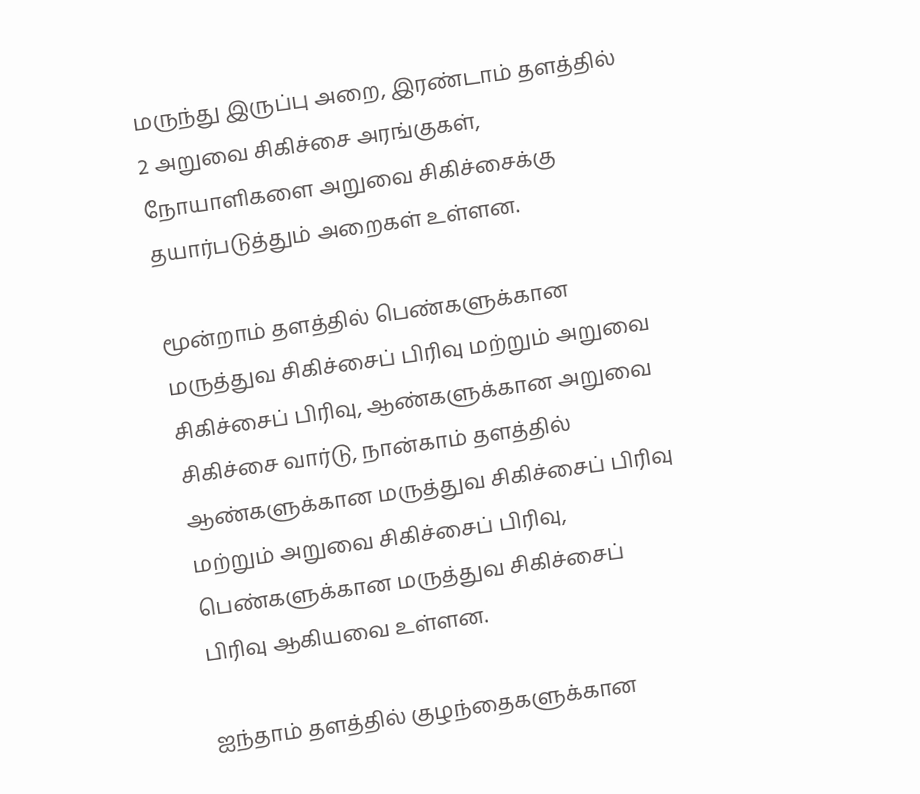மருந்து இருப்பு அறை, இரண்டாம் தளத்தில் 2 அறுவை சிகிச்சை அரங்குகள், நோயாளிகளை அறுவை சிகிச்சைக்கு தயார்படுத்தும் அறைகள் உள்ளன.

மூன்றாம் தளத்தில் பெண்களுக்கான மருத்துவ சிகிச்சைப் பிரிவு மற்றும் அறுவை சிகிச்சைப் பிரிவு, ஆண்களுக்கான அறுவை சிகிச்சை வார்டு, நான்காம் தளத்தில் ஆண்களுக்கான மருத்துவ சிகிச்சைப் பிரிவு மற்றும் அறுவை சிகிச்சைப் பிரிவு, பெண்களுக்கான மருத்துவ சிகிச்சைப் பிரிவு ஆகியவை உள்ளன.

ஐந்தாம் தளத்தில் குழந்தைகளுக்கான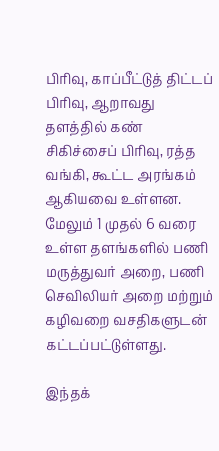பிரிவு, காப்பீட்டுத் திட்டப் பிரிவு, ஆறாவது தளத்தில் கண் சிகிச்சைப் பிரிவு, ரத்த வங்கி, கூட்ட அரங்கம் ஆகியவை உள்ளன. மேலும் 1 முதல் 6 வரை உள்ள தளங்களில் பணி மருத்துவர் அறை, பணி செவிலியர் அறை மற்றும் கழிவறை வசதிகளுடன் கட்டப்பட்டுள்ளது.

இந்தக்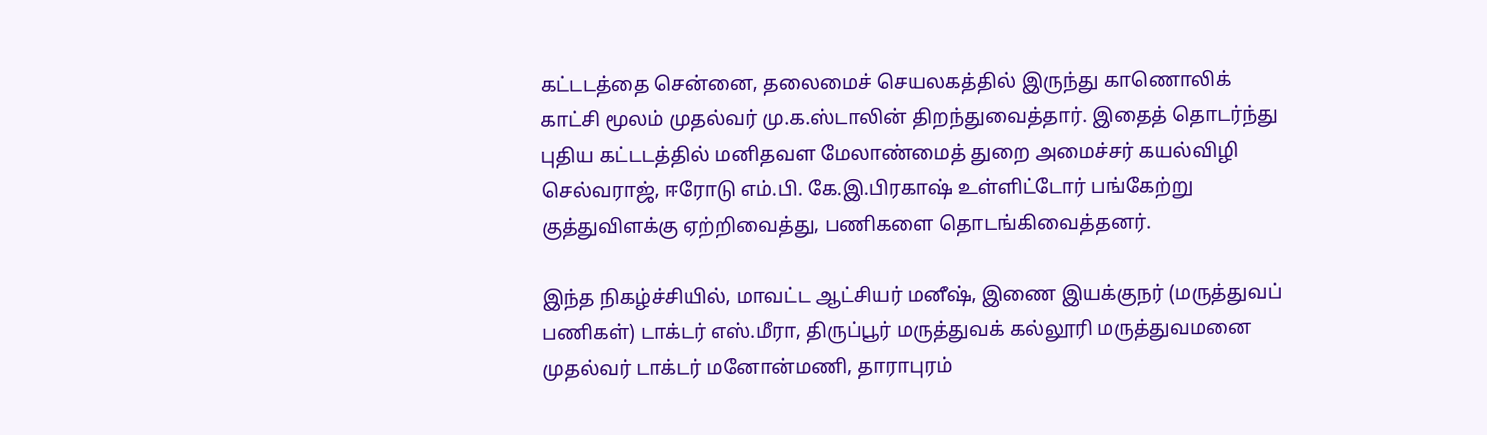கட்டடத்தை சென்னை, தலைமைச் செயலகத்தில் இருந்து காணொலிக் காட்சி மூலம் முதல்வர் மு.க.ஸ்டாலின் திறந்துவைத்தார். இதைத் தொடர்ந்து புதிய கட்டடத்தில் மனிதவள மேலாண்மைத் துறை அமைச்சர் கயல்விழி செல்வராஜ், ஈரோடு எம்.பி. கே.இ.பிரகாஷ் உள்ளிட்டோர் பங்கேற்று குத்துவிளக்கு ஏற்றிவைத்து, பணிகளை தொடங்கிவைத்தனர்.

இந்த நிகழ்ச்சியில், மாவட்ட ஆட்சியர் மனீஷ், இணை இயக்குநர் (மருத்துவப் பணிகள்) டாக்டர் எஸ்.மீரா, திருப்பூர் மருத்துவக் கல்லூரி மருத்துவமனை முதல்வர் டாக்டர் மனோன்மணி, தாராபுரம்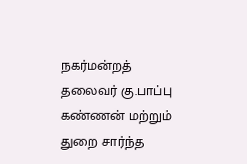நகர்மன்றத் தலைவர் கு.பாப்பு கண்ணன் மற்றும் துறை சார்ந்த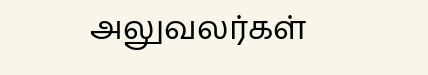அலுவலர்கள்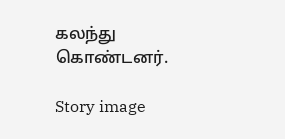கலந்து கொண்டனர்.

Story image